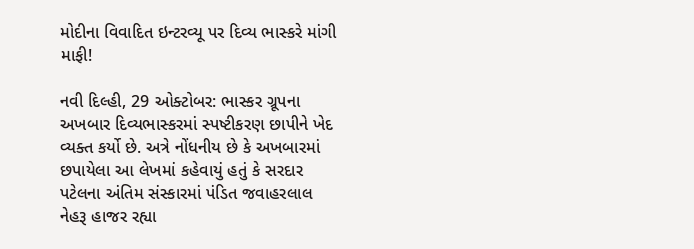મોદીના વિવાદિત ઇન્ટરવ્યૂ પર દિવ્ય ભાસ્કરે માંગી માફી!

નવી દિલ્હી, 29 ઓક્ટોબર: ભાસ્કર ગ્રૂપના અખબાર દિવ્યભાસ્કરમાં સ્પષ્ટીકરણ છાપીને ખેદ વ્યક્ત કર્યો છે. અત્રે નોંધનીય છે કે અખબારમાં છપાયેલા આ લેખમાં કહેવાયું હતું કે સરદાર પટેલના અંતિમ સંસ્કારમાં પંડિત જવાહરલાલ નેહરૂ હાજર રહ્યા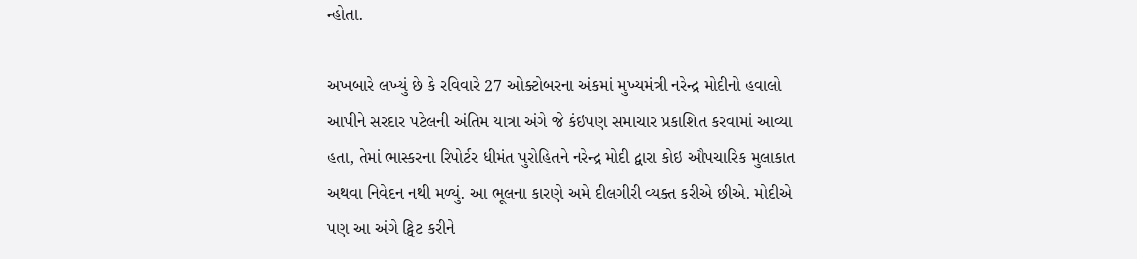ન્હોતા.

અખબારે લખ્યું છે કે રવિવારે 27 ઓક્ટોબરના અંકમાં મુખ્યમંત્રી નરેન્દ્ર મોદીનો હવાલો આપીને સરદાર પટેલની અંતિમ યાત્રા અંગે જે કંઇપણ સમાચાર પ્રકાશિત કરવામાં આવ્યા હતા, તેમાં ભાસ્કરના રિપોર્ટર ધીમંત પુરોહિતને નરેન્દ્ર મોદી દ્વારા કોઇ ઔપચારિક મુલાકાત અથવા નિવેદન નથી મળ્યું. આ ભૂલના કારણે અમે દીલગીરી વ્યક્ત કરીએ છીએ. મોદીએ પણ આ અંગે ટ્વિટ કરીને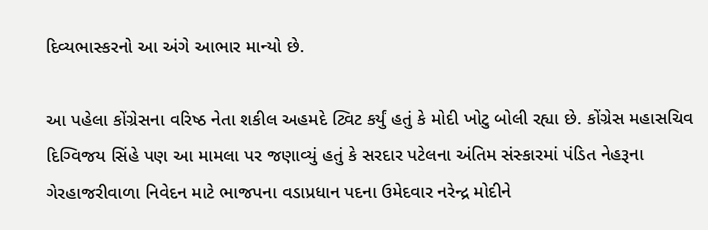દિવ્યભાસ્કરનો આ અંગે આભાર માન્યો છે.

આ પહેલા કોંગ્રેસના વરિષ્ઠ નેતા શકીલ અહમદે ટ્વિટ કર્યું હતું કે મોદી ખોટુ બોલી રહ્યા છે. કોંગ્રેસ મહાસચિવ દિગ્વિજય સિંહે પણ આ મામલા પર જણાવ્યું હતું કે સરદાર પટેલના અંતિમ સંસ્કારમાં પંડિત નેહરૂના ગેરહાજરીવાળા નિવેદન માટે ભાજપના વડાપ્રધાન પદના ઉમેદવાર નરેન્દ્ર મોદીને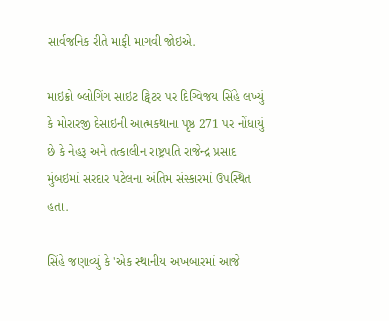સાર્વજનિક રીતે માફી માગવી જોઇએ.

માઇક્રો બ્લોગિંગ સાઇટ ટ્વિટર પર દિગ્વિજય સિંહે લખ્યું કે મોરારજી દેસાઇની આત્મકથાના પૃષ્ઠ 271 પર નોંધાયું છે કે નેહરૂ અને તત્કાલીન રાષ્ટ્રપતિ રાજેન્દ્ર પ્રસાદ મુંબઇમાં સરદાર પટેલના અંતિમ સંસ્કારમાં ઉપસ્થિત હતા.

સિંહે જણાવ્યું કે 'એક સ્થાનીય અખબારમાં આજે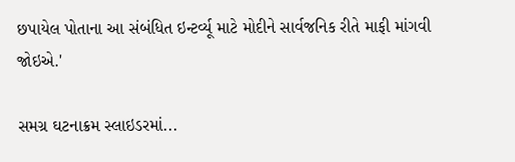છપાયેલ પોતાના આ સંબંધિત ઇન્ટર્વ્યૂ માટે મોદીને સાર્વજનિક રીતે માફી માંગવી જોઇએ.'

સમગ્ર ઘટનાક્રમ સ્લાઇડરમાં...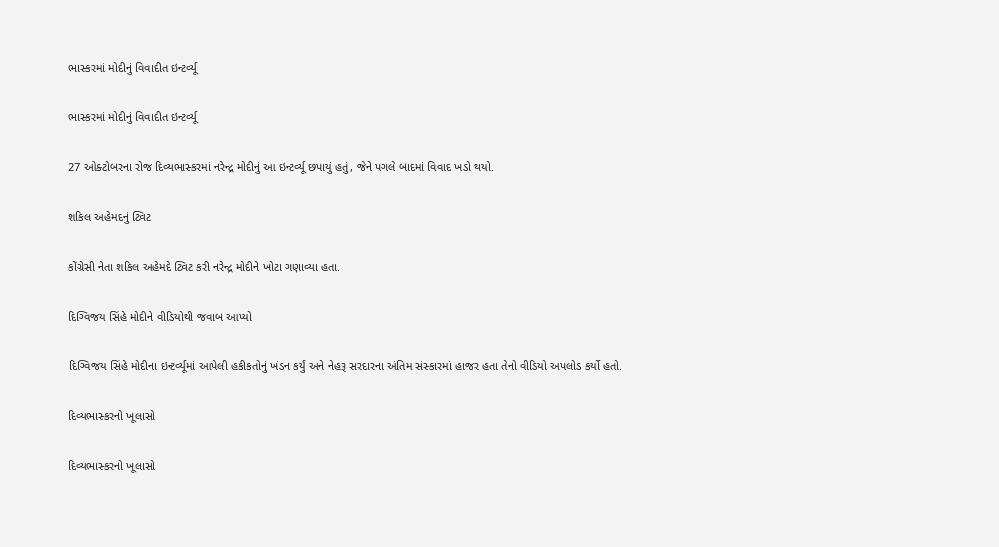ભાસ્કરમાં મોદીનું વિવાદીત ઇન્ટર્વ્યૂ

ભાસ્કરમાં મોદીનું વિવાદીત ઇન્ટર્વ્યૂ

27 ઓક્ટોબરના રોજ દિવ્યભાસ્કરમાં નરેન્દ્ર મોદીનું આ ઇન્ટર્વ્યૂ છપાયું હતું, જેને પગલે બાદમાં વિવાદ ખડો થયો.

શકિલ અહેમદનું ટ્વિટ

કોંગ્રેસી નેતા શકિલ અહેમદે ટ્વિટ કરી નરેન્દ્ર મોદીને ખોટા ગણાવ્યા હતા.

દિગ્વિજય સિંહે મોદીને વીડિયોથી જવાબ આપ્યો

દિગ્વિજય સિંહે મોદીના ઇન્ટર્વ્યૂમાં આપેલી હકીકતોનું ખંડન કર્યું અને નેહરૂ સરદારના અંતિમ સંસ્કારમાં હાજર હતા તેનો વીડિયો અપલોડ કર્યો હતો.

દિવ્યભાસ્કરનો ખૂલાસો

દિવ્યભાસ્કરનો ખૂલાસો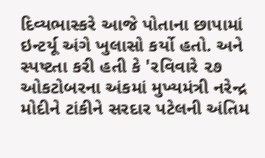દિવ્યભાસ્કરે આજે પોતાના છાપામાં ઇન્ટર્યૂ અંગે ખુલાસો કર્યો હતો. અને સ્પષ્ટતા કરી હતી કે 'રવિવારે ૨૭ ઓકટોબરના અંકમાં મુખ્યમંત્રી નરેન્દ્ર મોદીને ટાંકીને સરદાર પટેલની અંતિમ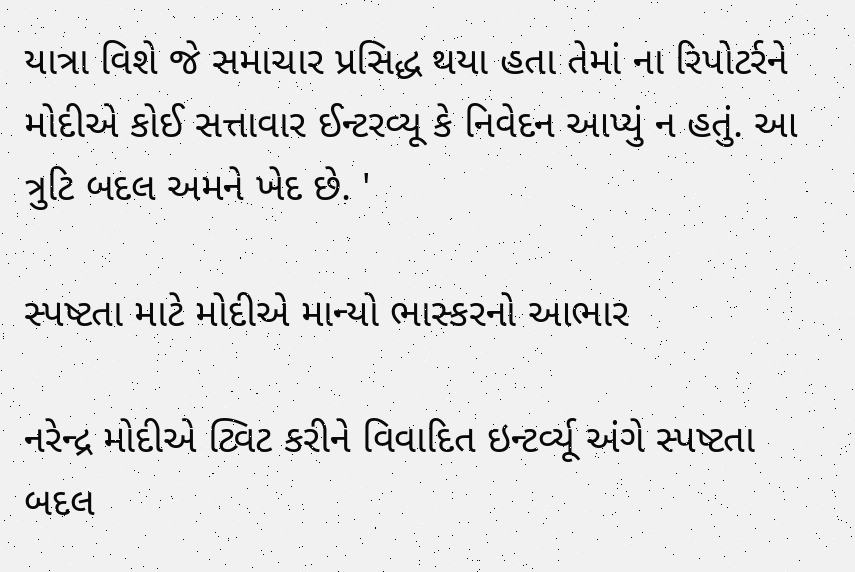યાત્રા વિશે જે સમાચાર પ્રસિદ્ધ થયા હતા તેમાં ના રિપોટર્રને મોદીએ કોઈ સત્તાવાર ઈન્ટરવ્યૂ કે નિવેદન આપ્યું ન હતું. આ ત્રુટિ બદલ અમને ખેદ છે. '

સ્પષ્ટતા માટે મોદીએ માન્યો ભાસ્કરનો આભાર

નરેન્દ્ર મોદીએ ટ્વિટ કરીને વિવાદિત ઇન્ટર્વ્યૂ અંગે સ્પષ્ટતા બદલ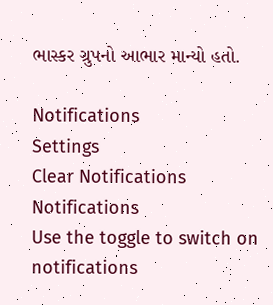ભાસ્કર ગ્રુપનો આભાર માન્યો હતો.

Notifications
Settings
Clear Notifications
Notifications
Use the toggle to switch on notifications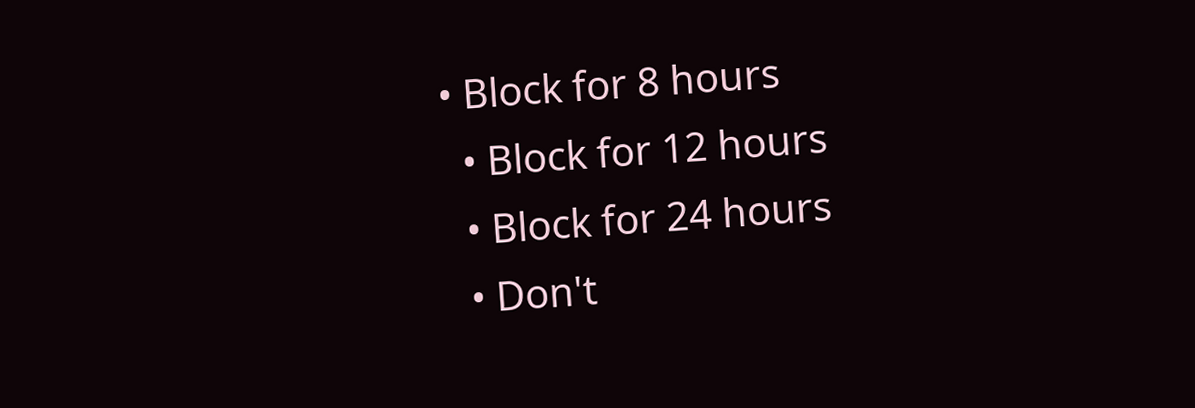• Block for 8 hours
  • Block for 12 hours
  • Block for 24 hours
  • Don't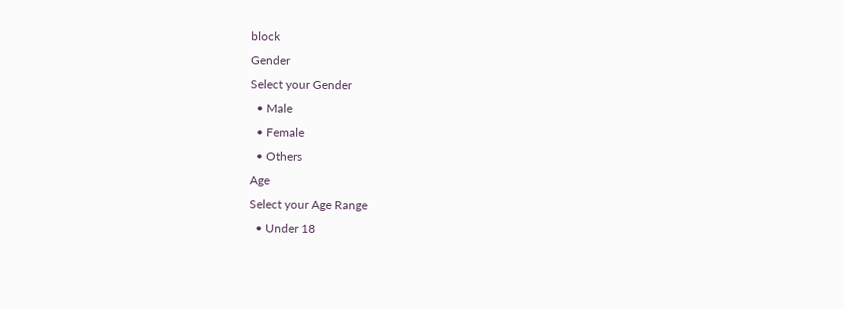block
Gender
Select your Gender
  • Male
  • Female
  • Others
Age
Select your Age Range
  • Under 18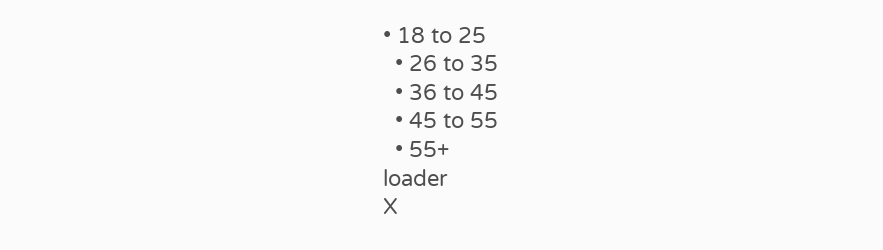• 18 to 25
  • 26 to 35
  • 36 to 45
  • 45 to 55
  • 55+
loader
X